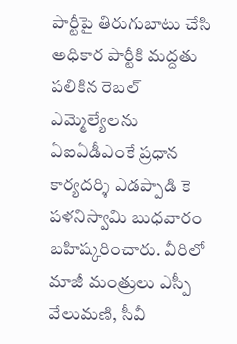పార్టీపై తిరుగుబాటు చేసి అధికార పార్టీకి మద్దతు పలికిన రెబల్ ఎమ్మెల్యేలను ఏఐఏడీఎంకే ప్రధాన కార్యదర్శి ఎడప్పాడి కె పళనిస్వామి బుధవారం బహిష్కరించారు. వీరిలో మాజీ మంత్రులు ఎస్పీ వేలుమణి, సీవీ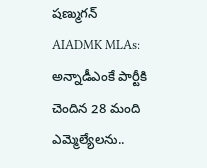షణ్ముగన్
AIADMK MLAs: అన్నాడీఎంకే పార్టీకి చెందిన 28 మంది ఎమ్మెల్యేలను..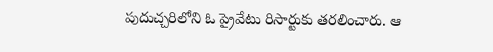పుదుచ్చరిలోని ఓ ప్రైవేటు రిసార్టుకు తరలించారు. ఆ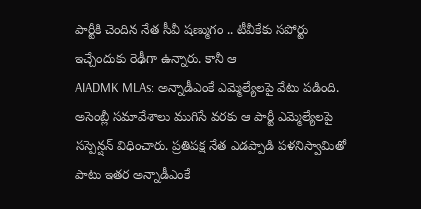పార్టీకి చెందిన నేత సీవీ షణ్ముగం .. టీవీకేకు సపోర్టు ఇచ్చేందుకు రెఢీగా ఉన్నారు. కానీ ఆ
AIADMK MLAs: అన్నాడీఎంకే ఎమ్మెల్యేలపై వేటు పడింది. అసెంబ్లీ సమావేశాలు ముగిసే వరకు ఆ పార్టీ ఎమ్మెల్యేలపై సస్పెన్షన్ విధించారు. ప్రతిపక్ష నేత ఎడప్పాడి పళనిస్వామితో పాటు ఇతర అన్నాడీఎంకే